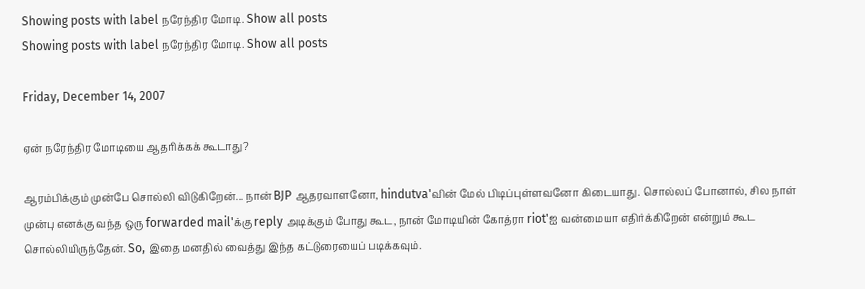Showing posts with label நரேந்திர மோடி. Show all posts
Showing posts with label நரேந்திர மோடி. Show all posts

Friday, December 14, 2007

ஏன் நரேந்திர மோடியை ஆதரிக்கக் கூடாது?

ஆரம்பிக்கும் முன்பே சொல்லி விடுகிறேன்... நான் BJP ஆதரவாளனோ, hindutva'வின் மேல் பிடிப்புள்ளவனோ கிடையாது. சொல்லப் போனால், சில நாள் முன்பு எனக்கு வந்த ஒரு forwarded mail'க்கு reply அடிக்கும் போது கூட, நான் மோடியின் கோத்ரா riot'ஐ வன்மையா எதிர்க்கிறேன் என்றும் கூட சொல்லியிருந்தேன். So, இதை மனதில் வைத்து இந்த கட்டுரையைப் படிக்கவும்.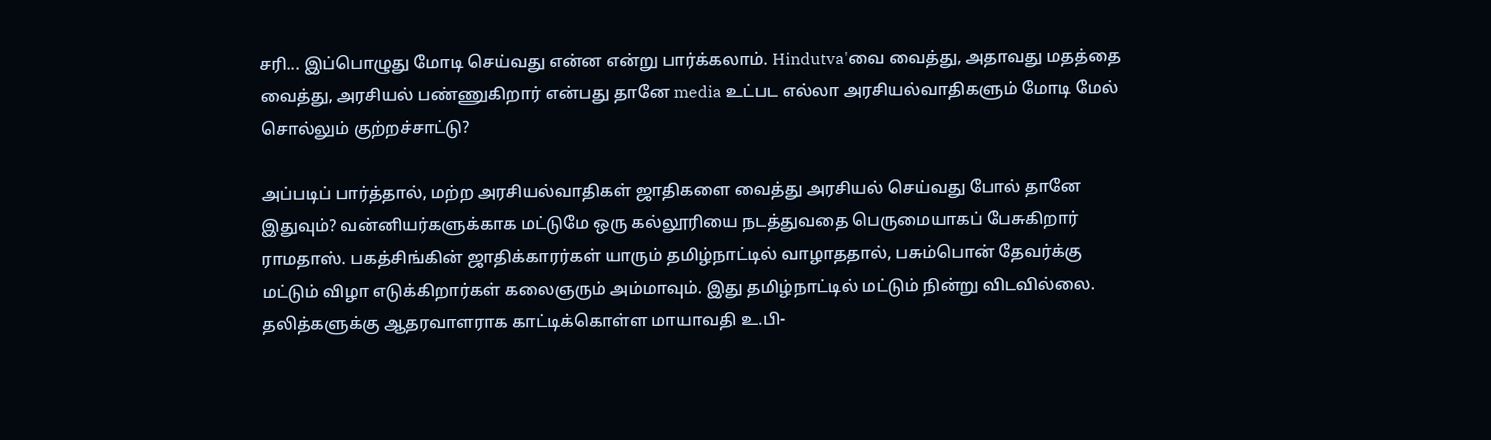சரி... இப்பொழுது மோடி செய்வது என்ன என்று பார்க்கலாம். Hindutva'வை வைத்து, அதாவது மதத்தை வைத்து, அரசியல் பண்ணுகிறார் என்பது தானே media உட்பட எல்லா அரசியல்வாதிகளும் மோடி மேல் சொல்லும் குற்றச்சாட்டு?

அப்படிப் பார்த்தால், மற்ற அரசியல்வாதிகள் ஜாதிகளை வைத்து அரசியல் செய்வது போல் தானே இதுவும்? வன்னியர்களுக்காக மட்டுமே ஒரு கல்லூரியை நடத்துவதை பெருமையாகப் பேசுகிறார் ராமதாஸ். பகத்சிங்கின் ஜாதிக்காரர்கள் யாரும் தமிழ்நாட்டில் வாழாததால், பசும்பொன் தேவர்க்கு மட்டும் விழா எடுக்கிறார்கள் கலைஞரும் அம்மாவும். இது தமிழ்நாட்டில் மட்டும் நின்று விடவில்லை. தலித்களுக்கு ஆதரவாளராக காட்டிக்கொள்ள மாயாவதி உ.பி-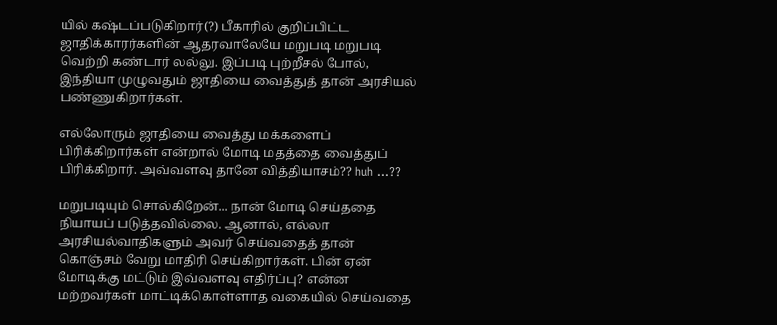யில் கஷ்டப்படுகிறார்(?) பீகாரில் குறிப்பிட்ட ஜாதிக்காரர்களின் ஆதரவாலேயே மறுபடி மறுபடி வெற்றி கண்டார் லல்லு. இப்படி புற்றீசல் போல், இந்தியா முழுவதும் ஜாதியை வைத்துத் தான் அரசியல் பண்ணுகிறார்கள்.

எல்லோரும் ஜாதியை வைத்து மக்களைப் பிரிக்கிறார்கள் என்றால் மோடி மதத்தை வைத்துப் பிரிக்கிறார். அவ்வளவு தானே வித்தியாசம்?? huh ...??

மறுபடியும் சொல்கிறேன்... நான் மோடி செய்ததை நியாயப் படுத்தவில்லை. ஆனால், எல்லா அரசியல்வாதிகளும் அவர் செய்வதைத் தான் கொஞ்சம் வேறு மாதிரி செய்கிறார்கள். பின் ஏன் மோடிக்கு மட்டும் இவ்வளவு எதிர்ப்பு? என்ன மற்றவர்கள் மாட்டிக்கொள்ளாத வகையில் செய்வதை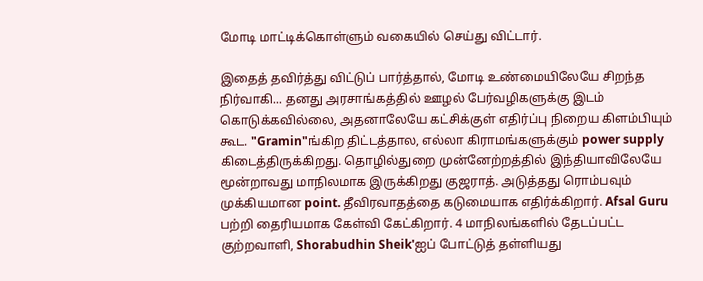மோடி மாட்டிக்கொள்ளும் வகையில் செய்து விட்டார்.

இதைத் தவிர்த்து விட்டுப் பார்த்தால், மோடி உண்மையிலேயே சிறந்த நிர்வாகி... தனது அரசாங்கத்தில் ஊழல் பேர்வழிகளுக்கு இடம் கொடுக்கவில்லை, அதனாலேயே கட்சிக்குள் எதிர்ப்பு நிறைய கிளம்பியும் கூட. "Gramin"ங்கிற திட்டத்தால, எல்லா கிராமங்களுக்கும் power supply கிடைத்திருக்கிறது. தொழில்துறை முன்னேற்றத்தில் இந்தியாவிலேயே மூன்றாவது மாநிலமாக இருக்கிறது குஜராத். அடுத்தது ரொம்பவும் முக்கியமான point. தீவிரவாதத்தை கடுமையாக எதிர்க்கிறார். Afsal Guru பற்றி தைரியமாக கேள்வி கேட்கிறார். 4 மாநிலங்களில் தேடப்பட்ட குற்றவாளி, Shorabudhin Sheik'ஐப் போட்டுத் தள்ளியது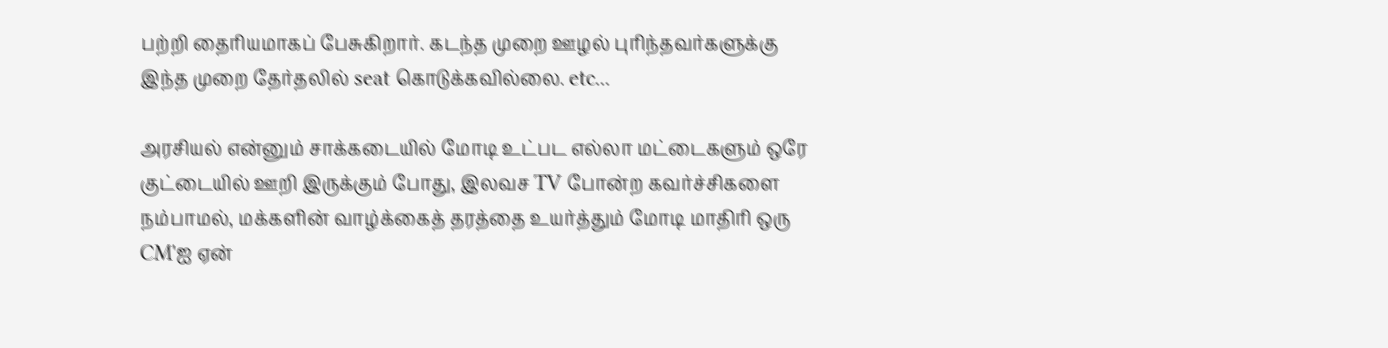பற்றி தைரியமாகப் பேசுகிறார். கடந்த முறை ஊழல் புரிந்தவர்களுக்கு இந்த முறை தேர்தலில் seat கொடுக்கவில்லை. etc...

அரசியல் என்னும் சாக்கடையில் மோடி உட்பட எல்லா மட்டைகளும் ஒரே குட்டையில் ஊறி இருக்கும் போது, இலவச TV போன்ற கவர்ச்சிகளை நம்பாமல், மக்களின் வாழ்க்கைத் தரத்தை உயர்த்தும் மோடி மாதிரி ஒரு CM'ஐ ஏன்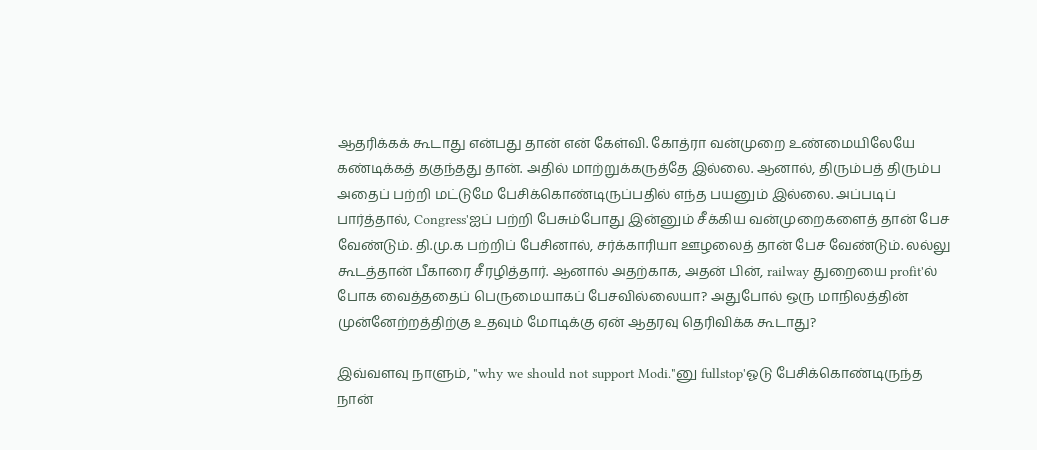ஆதரிக்கக் கூடாது என்பது தான் என் கேள்வி. கோத்ரா வன்முறை உண்மையிலேயே கண்டிக்கத் தகுந்தது தான். அதில் மாற்றுக்கருத்தே இல்லை. ஆனால், திரும்பத் திரும்ப அதைப் பற்றி மட்டுமே பேசிக்கொண்டிருப்பதில் எந்த பயனும் இல்லை. அப்படிப் பார்த்தால், Congress'ஐப் பற்றி பேசும்போது இன்னும் சீக்கிய வன்முறைகளைத் தான் பேச வேண்டும். தி.மு.க பற்றிப் பேசினால், சர்க்காரியா ஊழலைத் தான் பேச வேண்டும். லல்லு கூடத்தான் பீகாரை சீரழித்தார். ஆனால் அதற்காக, அதன் பின், railway துறையை profit'ல் போக வைத்ததைப் பெருமையாகப் பேசவில்லையா? அதுபோல் ஒரு மாநிலத்தின் முன்னேற்றத்திற்கு உதவும் மோடிக்கு ஏன் ஆதரவு தெரிவிக்க கூடாது?

இவ்வளவு நாளும், "why we should not support Modi."னு fullstop'ஓடு பேசிக்கொண்டிருந்த நான்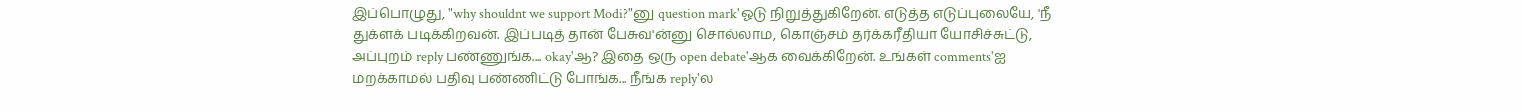இப்பொழுது, "why shouldnt we support Modi?"னு question mark'ஓடு நிறுத்துகிறேன். எடுத்த எடுப்புலையே, 'நீ துக்ளக் படிக்கிறவன். இப்படித் தான் பேசுவ'ன்னு சொல்லாம, கொஞ்சம் தர்க்கரீதியா யோசிச்சுட்டு, அப்புறம் reply பண்ணுங்க.... okay'ஆ? இதை ஒரு open debate'ஆக வைக்கிறேன். உங்கள் comments'ஐ மறக்காமல் பதிவு பண்ணிட்டு போங்க... நீங்க reply'ல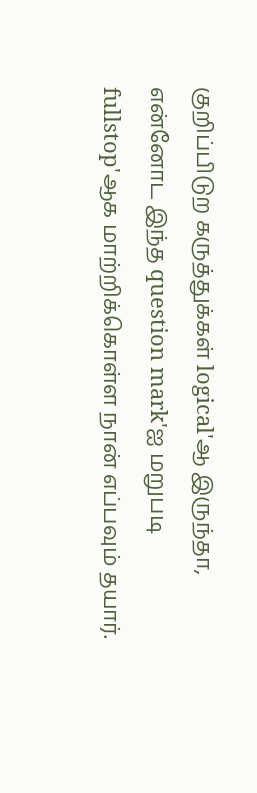குறிப்பிடுற கருத்துக்கள் logical'ஆ இருந்தா, என்னோட இந்த question mark'ஐ மறுபடி fullstop'ஆக மாற்றிக்கொள்ள நான் எப்பவும் தயார்.